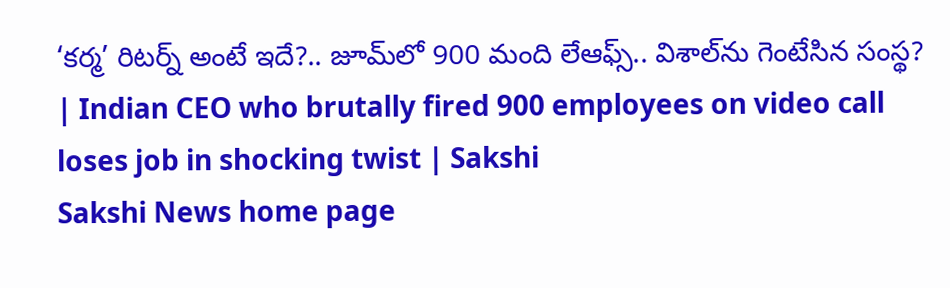‘కర్మ’ రిటర్న్‌ అంటే ఇదే?.. జూమ్‌లో 900 మంది లేఆఫ్స్‌.. విశాల్‌ను గెంటేసిన సంస్థ? | Indian CEO who brutally fired 900 employees on video call loses job in shocking twist | Sakshi
Sakshi News home page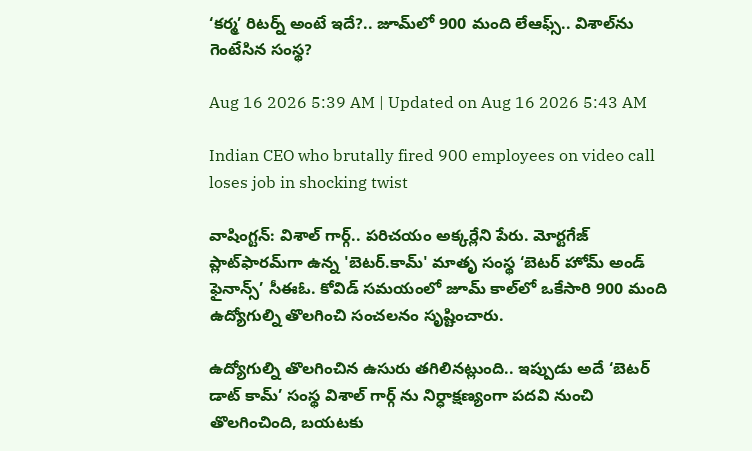‘కర్మ’ రిటర్న్‌ అంటే ఇదే?.. జూమ్‌లో 900 మంది లేఆఫ్స్‌.. విశాల్‌ను గెంటేసిన సంస్థ?

Aug 16 2026 5:39 AM | Updated on Aug 16 2026 5:43 AM

Indian CEO who brutally fired 900 employees on video call loses job in shocking twist

వాషింగ్టన్‌: విశాల్ గార్గ్.. పరిచయం అక్కర్లేని పేరు. మోర్టగేజ్ ప్లాట్‌ఫారమ్‌గా ఉన్న 'బెటర్.కామ్' మాతృ సంస్థ ‘బెటర్ హోమ్ అండ్‌ ఫైనాన్స్’ సీఈఓ. కోవిడ్‌ సమయంలో జూమ్‌ కాల్‌లో ఒకేసారి 900 మంది ఉద్యోగుల్ని తొలగించి సంచలనం సృష్టించారు.

ఉద్యోగుల్ని తొలగించిన ఉసురు తగిలినట్లుంది.. ఇప్పుడు అదే ‘బెటర్ డాట్ కామ్’ సంస్థ విశాల్ గార్గ్ ను నిర్ధాక్షణ్యంగా పదవి నుంచి తొలగించింది, బయటకు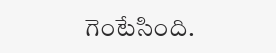గెంటేసింది.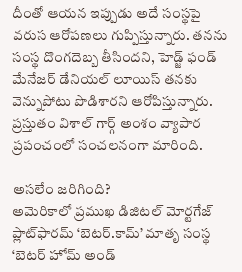దీంతో ఆయన ఇప్పుడు అదే సంస్థపై వరుస ఆరోపణలు గుప్పిస్తున్నారు. తనను సంస్థ దొంగదెబ్బ తీసిందని, హెడ్జ్ ఫండ్ మేనేజర్ డేనియల్ లూయిస్ తనకు వెన్నుపోటు పొడిశారని ఆరోపిస్తున్నారు. ప్రస్తుతం విశాల్‌ గార్గ్‌ అంశం వ్యాపార ప్రపంచంలో సంచలనంగా మారింది.

అసలేం జరిగింది?
అమెరికాలో ప్రముఖ డిజిటల్ మోర్టగేజ్ ప్లాట్‌ఫారమ్‌ ‘బెటర్.కామ్’ మాతృ సంస్థ ‘బెటర్ హోమ్ అండ్‌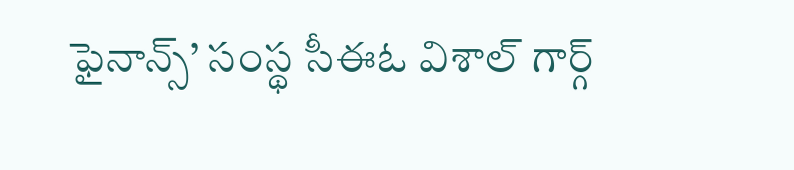ఫైనాన్స్‌’ సంస్థ సీఈఓ విశాల్ గార్గ్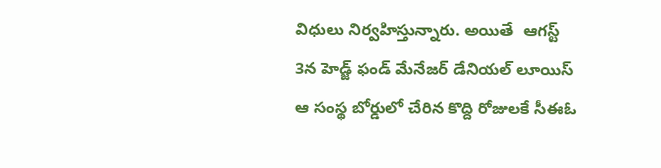విధులు నిర్వహిస్తున్నారు. అయితే  ఆగస్ట్ 3న హెడ్జ్ ఫండ్ మేనేజర్ డేనియల్ లూయిస్ ఆ సంస్థ బోర్డులో చేరిన కొద్ది రోజులకే సీఈఓ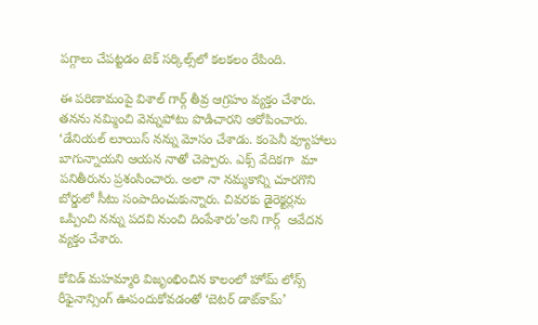పగ్గాలు చేపట్టడం టెక్ సర్కిల్స్‌లో కలకలం రేపింది.

ఈ పరిణామంపై విశాల్ గార్గ్ తీవ్ర ఆగ్రహం వ్యక్తం చేశారు. తనను నమ్మించి వెన్నుపోటు పొడిచారని ఆరోపించారు. ‘డేనియల్ లూయిస్ నన్ను మోసం చేశాడు. కంపెనీ వ్యూహాలు బాగున్నాయని ఆయన నాతో చెప్పారు. ఎక్స్‌ వేదికగా  మా పనితీరును ప్రశంసించారు. అలా నా నమ్మకాన్ని చూరగొని బోర్డులో సీటు సంపాదించుకున్నారు. చివరకు డైరెక్టర్లను ఒప్పించి నన్ను పదవి నుంచి దింపేశారు’అని గార్గ్  ఆవేదన వ్యక్తం చేశారు.

కోవిడ్ మహమ్మారి విజృంభించిన కాలంలో హోమ్ లోన్స్ రీఫైనాన్సింగ్ ఊపందుకోవడంతో ‘బెటర్‌ డాట్‌కామ్‌’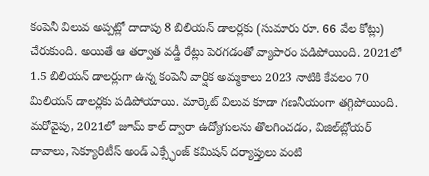కంపెనీ విలువ అప్పట్లో దాదాపు 8 బిలియన్ డాలర్లకు (సుమారు రూ. 66 వేల కోట్లు) చేరుకుంది. అయితే ఆ తర్వాత వడ్డీ రేట్లు పెరగడంతో వ్యాపారం పడిపోయింది. 2021లో 1.5 బిలియన్ డాలర్లుగా ఉన్న కంపెనీ వార్షిక అమ్మకాలు 2023 నాటికి కేవలం 70 మిలియన్ డాలర్లకు పడిపోయాయి. మార్కెట్ విలువ కూడా గణనీయంగా తగ్గిపోయింది. మరోవైపు, 2021లో జూమ్ కాల్ ద్వారా ఉద్యోగులను తొలగించడం, విజిల్‌బ్లోయర్ దావాలు, సెక్యూరిటీస్ అండ్ ఎక్స్ఛేంజ్ కమిషన్ దర్యాప్తులు వంటి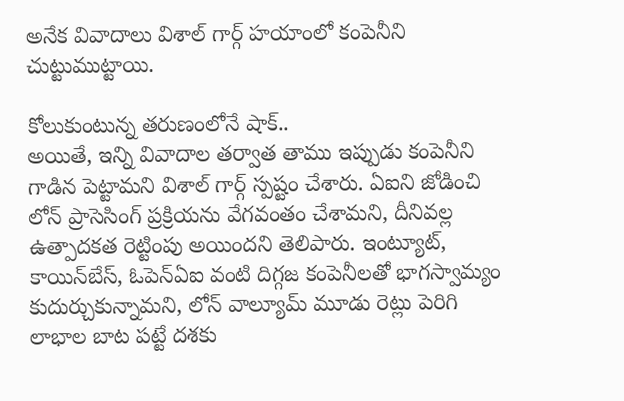అనేక వివాదాలు విశాల్ గార్గ్ హయాంలో కంపెనీని చుట్టుముట్టాయి.

కోలుకుంటున్న తరుణంలోనే షాక్..
అయితే, ఇన్ని వివాదాల తర్వాత తాము ఇప్పుడు కంపెనీని గాడిన పెట్టామని విశాల్‌ గార్గ్ స్పష్టం చేశారు. ఏఐని జోడించి లోన్ ప్రాసెసింగ్ ప్రక్రియను వేగవంతం చేశామని, దీనివల్ల ఉత్పాదకత రెట్టింపు అయిందని తెలిపారు. ఇంట్యూట్, కాయిన్‌బేస్, ఓపెన్‌ఏఐ వంటి దిగ్గజ కంపెనీలతో భాగస్వామ్యం కుదుర్చుకున్నామని, లోన్ వాల్యూమ్ మూడు రెట్లు పెరిగి లాభాల బాట పట్టే దశకు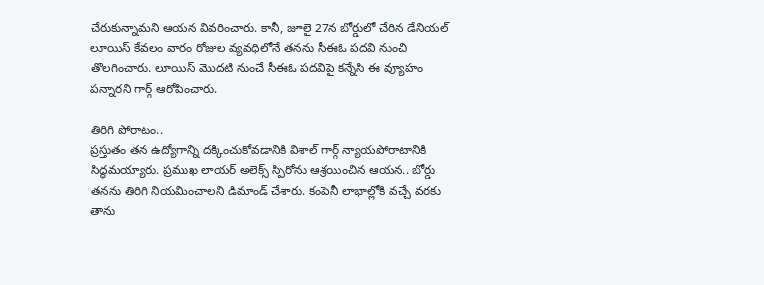చేరుకున్నామని ఆయన వివరించారు. కానీ, జూలై 27న బోర్డులో చేరిన డేనియల్ లూయిస్ కేవలం వారం రోజుల వ్యవధిలోనే తనను సీఈఓ పదవి నుంచి తొలగించారు. లూయిస్ మొదటి నుంచే సీఈఓ పదవిపై కన్నేసి ఈ వ్యూహం పన్నారని గార్గ్ ఆరోపించారు.

తిరిగి పోరాటం..
ప్రస్తుతం తన ఉద్యోగాన్ని దక్కించుకోవడానికి విశాల్‌ గార్గ్ న్యాయపోరాటానికి సిద్ధమయ్యారు. ప్రముఖ లాయర్ అలెక్స్ స్పిరోను ఆశ్రయించిన ఆయన.. బోర్డు తనను తిరిగి నియమించాలని డిమాండ్ చేశారు. కంపెనీ లాభాల్లోకి వచ్చే వరకు తాను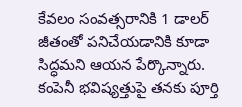కేవలం సంవత్సరానికి 1 డాలర్ జీతంతో పనిచేయడానికి కూడా సిద్ధమని ఆయన పేర్కొన్నారు. కంపెనీ భవిష్యత్తుపై తనకు పూర్తి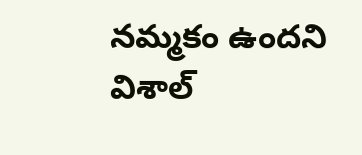నమ్మకం ఉందని విశాల్‌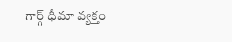గార్గ్ ధీమా వ్యక్తం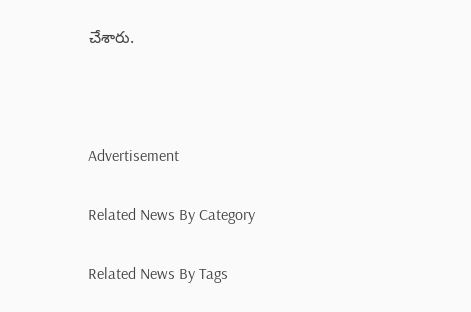చేశారు.



Advertisement

Related News By Category

Related News By Tags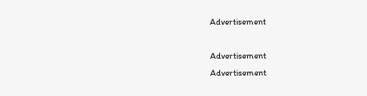Advertisement

Advertisement
Advertisement